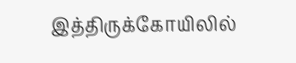இத்திருக்கோயிலில்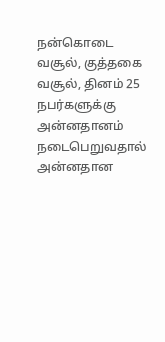நன்கொடை வசூல், குத்தகை வசூல், தினம் 25 நபர்களுக்கு அன்னதானம் நடைபெறுவதால் அன்னதான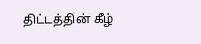திட்டத்தின் கீழ்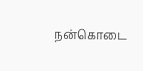நன்கொடை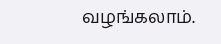வழங்கலாம்.